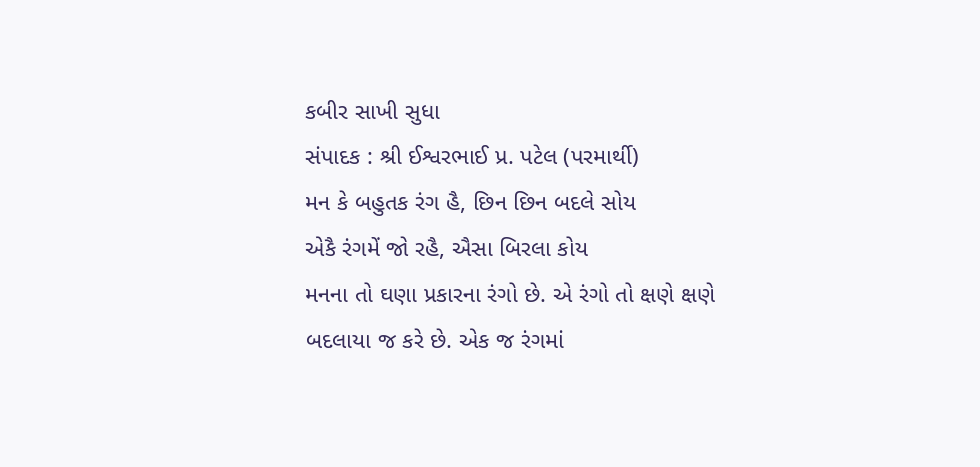કબીર સાખી સુધા
સંપાદક : શ્રી ઈશ્વરભાઈ પ્ર. પટેલ (પરમાર્થી)
મન કે બહુતક રંગ હૈ, છિન છિન બદલે સોય
એકૈ રંગમેં જો રહૈ, ઐસા બિરલા કોય
મનના તો ઘણા પ્રકારના રંગો છે. એ રંગો તો ક્ષણે ક્ષણે બદલાયા જ કરે છે. એક જ રંગમાં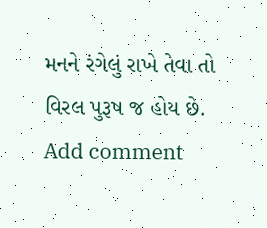મનને રંગેલું રાખે તેવા તો વિરલ પુરૂષ જ હોય છે.
Add comment